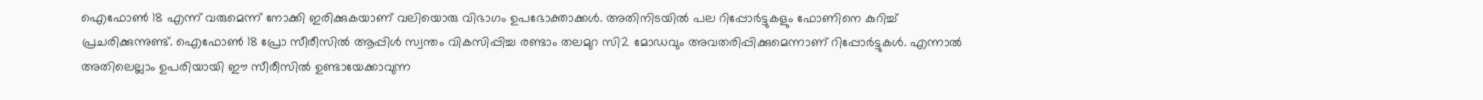ഐഫോൺ 18 എന്ന് വരുമെന്ന് നോക്കി ഇരിക്കുകയാണ് വലിയൊരു വിഭാഗം ഉപഭോക്താക്കൾ. അതിനിടയിൽ പല റിപ്പോർട്ടുകളും ഫോണിനെ കുറിച്ച് പ്രചരിക്കുന്നുണ്ട്. ഐഫോൺ 18 പ്രോ സീരീസിൽ ആപ്പിൾ സ്വന്തം വികസിപ്പിച്ച രണ്ടാം തലമുറ സി2 മോഡവും അവതരിപ്പിക്കുമെന്നാണ് റിപ്പോർട്ടുകൾ. എന്നാൽ അതിലെല്ലാം ഉപരിയായി ഈ സീരീസിൽ ഉണ്ടായേക്കാവുന്ന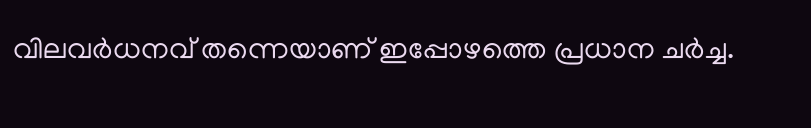വിലവർധനവ് തന്നെയാണ് ഇപ്പോഴത്തെ പ്രധാന ചർച്ച.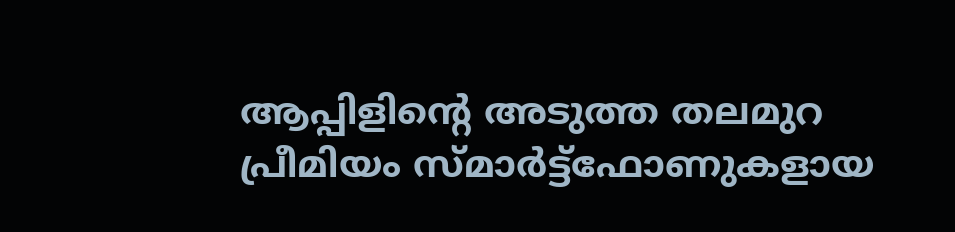ആപ്പിളിന്റെ അടുത്ത തലമുറ പ്രീമിയം സ്മാർട്ട്ഫോണുകളായ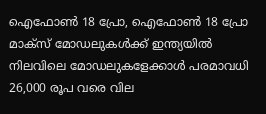ഐഫോൺ 18 പ്രോ, ഐഫോൺ 18 പ്രോ മാക്സ് മോഡലുകൾക്ക് ഇന്ത്യയിൽ നിലവിലെ മോഡലുകളേക്കാൾ പരമാവധി 26,000 രൂപ വരെ വില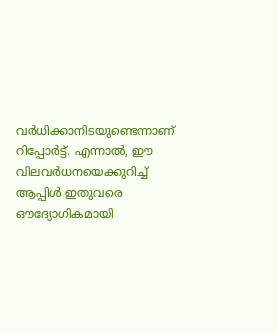വർധിക്കാനിടയുണ്ടെന്നാണ് റിപ്പോർട്ട്. എന്നാൽ, ഈ വിലവർധനയെക്കുറിച്ച് ആപ്പിൾ ഇതുവരെ ഔദ്യോഗികമായി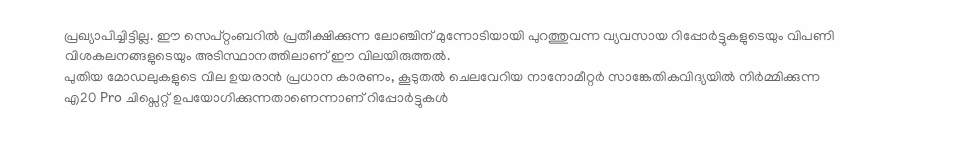പ്രഖ്യാപിച്ചിട്ടില്ല. ഈ സെപ്റ്റംബറിൽ പ്രതീക്ഷിക്കുന്ന ലോഞ്ചിന് മുന്നോടിയായി പുറത്തുവന്ന വ്യവസായ റിപ്പോർട്ടുകളുടെയും വിപണി വിശകലനങ്ങളുടെയും അടിസ്ഥാനത്തിലാണ് ഈ വിലയിരുത്തൽ.
പുതിയ മോഡലുകളുടെ വില ഉയരാൻ പ്രധാന കാരണം, കൂടുതൽ ചെലവേറിയ നാനോമീറ്റർ സാങ്കേതികവിദ്യയിൽ നിർമ്മിക്കുന്ന എ20 Pro ചിപ്സെറ്റ് ഉപയോഗിക്കുന്നതാണെന്നാണ് റിപ്പോർട്ടുകൾ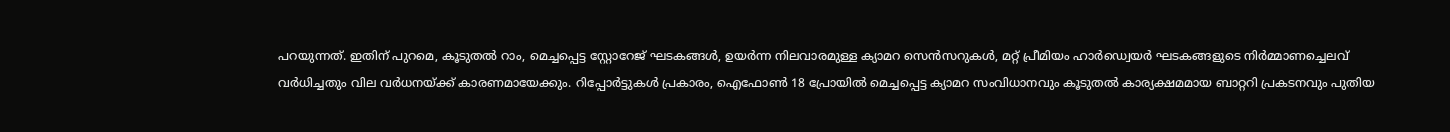പറയുന്നത്. ഇതിന് പുറമെ, കൂടുതൽ റാം, മെച്ചപ്പെട്ട സ്റ്റോറേജ് ഘടകങ്ങൾ, ഉയർന്ന നിലവാരമുള്ള ക്യാമറ സെൻസറുകൾ, മറ്റ് പ്രീമിയം ഹാർഡ്വെയർ ഘടകങ്ങളുടെ നിർമ്മാണച്ചെലവ് വർധിച്ചതും വില വർധനയ്ക്ക് കാരണമായേക്കും. റിപ്പോർട്ടുകൾ പ്രകാരം, ഐഫോൺ 18 പ്രോയിൽ മെച്ചപ്പെട്ട ക്യാമറ സംവിധാനവും കൂടുതൽ കാര്യക്ഷമമായ ബാറ്ററി പ്രകടനവും പുതിയ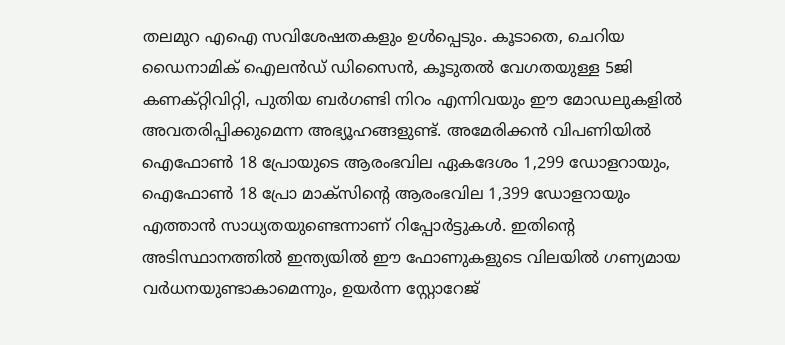തലമുറ എഐ സവിശേഷതകളും ഉൾപ്പെടും. കൂടാതെ, ചെറിയ ഡൈനാമിക് ഐലൻഡ് ഡിസൈൻ, കൂടുതൽ വേഗതയുള്ള 5ജി കണക്റ്റിവിറ്റി, പുതിയ ബർഗണ്ടി നിറം എന്നിവയും ഈ മോഡലുകളിൽ അവതരിപ്പിക്കുമെന്ന അഭ്യൂഹങ്ങളുണ്ട്. അമേരിക്കൻ വിപണിയിൽ ഐഫോൺ 18 പ്രോയുടെ ആരംഭവില ഏകദേശം 1,299 ഡോളറായും, ഐഫോൺ 18 പ്രോ മാക്സിന്റെ ആരംഭവില 1,399 ഡോളറായും എത്താൻ സാധ്യതയുണ്ടെന്നാണ് റിപ്പോർട്ടുകൾ. ഇതിന്റെ അടിസ്ഥാനത്തിൽ ഇന്ത്യയിൽ ഈ ഫോണുകളുടെ വിലയിൽ ഗണ്യമായ വർധനയുണ്ടാകാമെന്നും, ഉയർന്ന സ്റ്റോറേജ്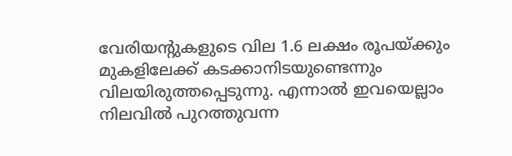വേരിയന്റുകളുടെ വില 1.6 ലക്ഷം രൂപയ്ക്കും മുകളിലേക്ക് കടക്കാനിടയുണ്ടെന്നും വിലയിരുത്തപ്പെടുന്നു. എന്നാൽ ഇവയെല്ലാം നിലവിൽ പുറത്തുവന്ന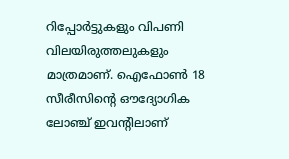റിപ്പോർട്ടുകളും വിപണി വിലയിരുത്തലുകളും മാത്രമാണ്. ഐഫോൺ 18 സീരീസിന്റെ ഔദ്യോഗിക ലോഞ്ച് ഇവന്റിലാണ്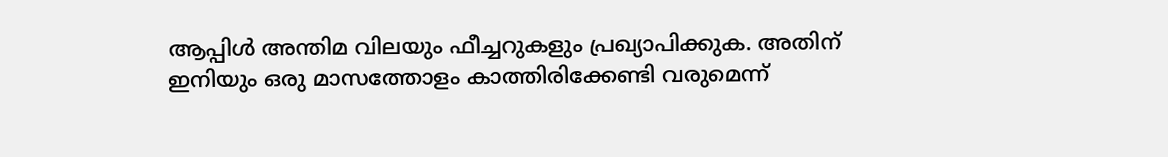ആപ്പിൾ അന്തിമ വിലയും ഫീച്ചറുകളും പ്രഖ്യാപിക്കുക. അതിന് ഇനിയും ഒരു മാസത്തോളം കാത്തിരിക്കേണ്ടി വരുമെന്ന്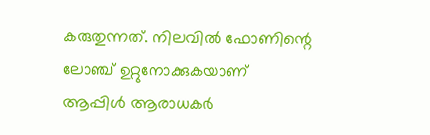കരുതുന്നത്. നിലവിൽ ഫോണിന്റെ ലോഞ്ച് ഉറ്റുനോക്കുകയാണ് ആപ്പിൾ ആരാധകർ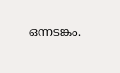ഒന്നടങ്കം.